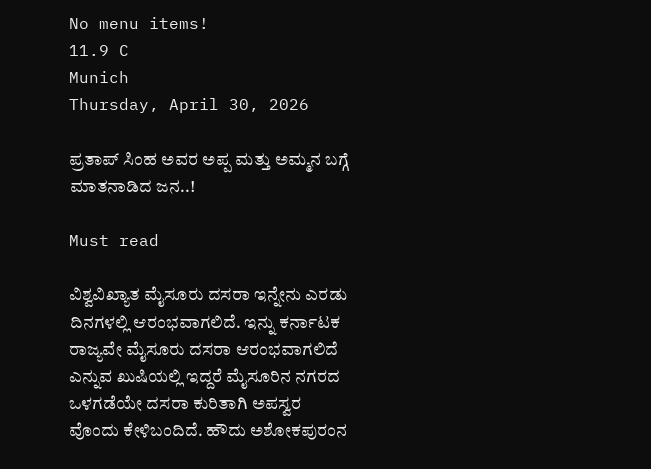No menu items!
11.9 C
Munich
Thursday, April 30, 2026

ಪ್ರತಾಪ್ ಸಿಂಹ ಅವರ ಅಪ್ಪ ಮತ್ತು ಅಮ್ಮನ ಬಗ್ಗೆ ಮಾತನಾಡಿದ ಜನ..!

Must read

ವಿಶ್ವವಿಖ್ಯಾತ ಮೈಸೂರು ದಸರಾ ಇನ್ನೇನು ಎರಡು ದಿನಗಳಲ್ಲಿ ಆರಂಭವಾಗಲಿದೆ. ಇನ್ನು ಕರ್ನಾಟಕ ರಾಜ್ಯವೇ ಮೈಸೂರು ದಸರಾ ಆರಂಭವಾಗಲಿದೆ ಎನ್ನುವ ಖುಷಿಯಲ್ಲಿ ಇದ್ದರೆ ಮೈಸೂರಿನ ನಗರದ ಒಳಗಡೆಯೇ ದಸರಾ ಕುರಿತಾಗಿ ಅಪಸ್ವರ ವೊಂದು ಕೇಳಿಬಂದಿದೆ. ಹೌದು ಅಶೋಕಪುರಂನ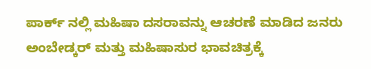ಪಾರ್ಕ್ ನಲ್ಲಿ ಮಹಿಷಾ ದಸರಾವನ್ನು ಆಚರಣೆ ಮಾಡಿದ ಜನರು ಅಂಬೇಡ್ಕರ್ ಮತ್ತು ಮಹಿಷಾಸುರ ಭಾವಚಿತ್ರಕ್ಕೆ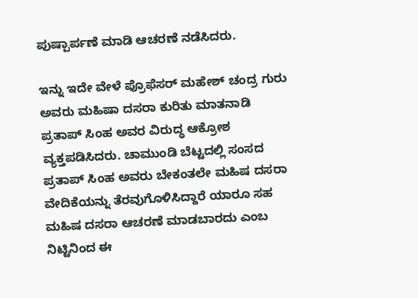ಪುಷ್ಪಾರ್ಪಣೆ ಮಾಡಿ ಆಚರಣೆ ನಡೆಸಿದರು.

ಇನ್ನು ಇದೇ ವೇಳೆ ಪ್ರೊಫೆಸರ್ ಮಹೇಶ್ ಚಂದ್ರ ಗುರು ಅವರು ಮಹಿಷಾ ದಸರಾ ಕುರಿತು ಮಾತನಾಡಿ ಪ್ರತಾಪ್ ಸಿಂಹ ಅವರ ವಿರುದ್ಧ ಆಕ್ರೋಶ ವ್ಯಕ್ತಪಡಿಸಿದರು. ಚಾಮುಂಡಿ ಬೆಟ್ಟದಲ್ಲಿ ಸಂಸದ ಪ್ರತಾಪ್ ಸಿಂಹ ಅವರು ಬೇಕಂತಲೇ ಮಹಿಷ ದಸರಾ ವೇದಿಕೆಯನ್ನು ತೆರವುಗೊಳಿಸಿದ್ದಾರೆ ಯಾರೂ ಸಹ ಮಹಿಷ ದಸರಾ ಆಚರಣೆ ಮಾಡಬಾರದು ಎಂಬ ನಿಟ್ಟಿನಿಂದ ಈ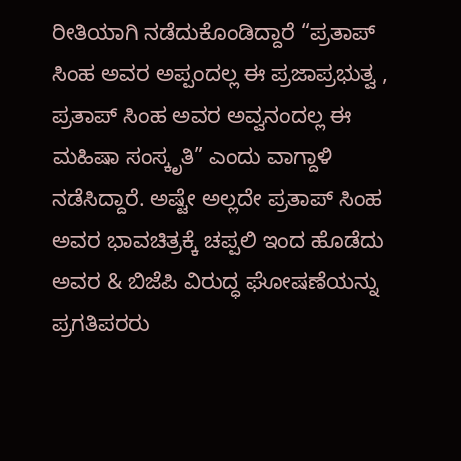ರೀತಿಯಾಗಿ ನಡೆದುಕೊಂಡಿದ್ದಾರೆ “ಪ್ರತಾಪ್ ಸಿಂಹ ಅವರ ಅಪ್ಪಂದಲ್ಲ ಈ ಪ್ರಜಾಪ್ರಭುತ್ವ , ಪ್ರತಾಪ್ ಸಿಂಹ ಅವರ ಅವ್ವನಂದಲ್ಲ ಈ ಮಹಿಷಾ ಸಂಸ್ಕೃತಿ” ಎಂದು ವಾಗ್ದಾಳಿ ನಡೆಸಿದ್ದಾರೆ. ಅಷ್ಟೇ ಅಲ್ಲದೇ ಪ್ರತಾಪ್ ಸಿಂಹ ಅವರ ಭಾವಚಿತ್ರಕ್ಕೆ ಚಪ್ಪಲಿ ಇಂದ ಹೊಡೆದು ಅವರ & ಬಿಜೆಪಿ ವಿರುದ್ಧ ಘೋಷಣೆಯನ್ನು ಪ್ರಗತಿಪರರು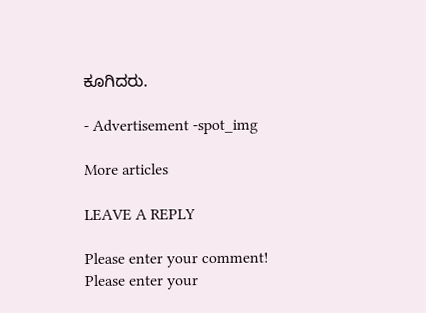ಕೂಗಿದರು.

- Advertisement -spot_img

More articles

LEAVE A REPLY

Please enter your comment!
Please enter your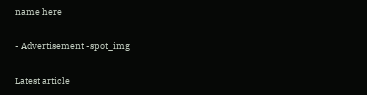name here

- Advertisement -spot_img

Latest article